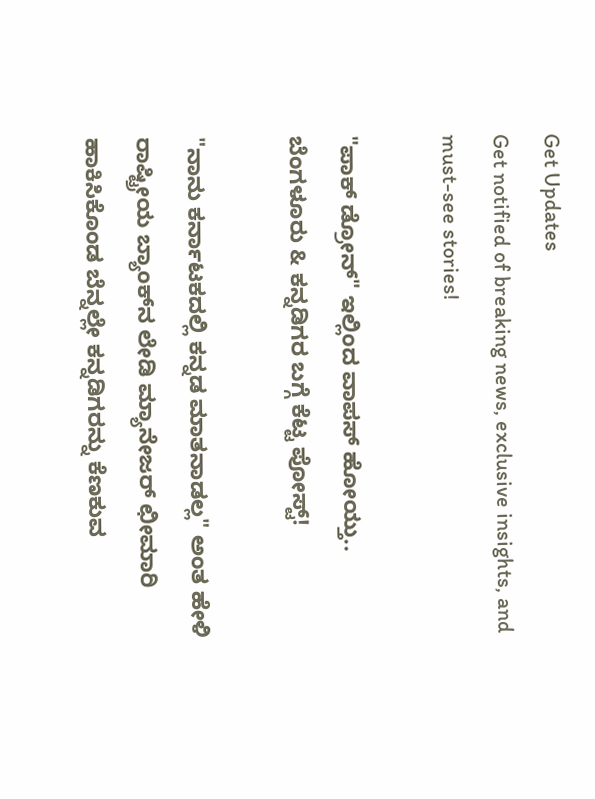Get Updates
Get notified of breaking news, exclusive insights, and must-see stories!

"ಪಾಕ್‌ ಡ್ರೋನ್‌" ಇಲ್ಲಿಂದ ವಾಪಸ್‌ ಹೋಯ್ತು.. ಬೆಂಗಳೂರು & ಕನ್ನಡಿಗರ ಬಗ್ಗೆ ಕೆಟ್ಟ ಪೋಸ್ಟ್‌!

"ನಾನು ಕರ್ನಾಟಕದಲ್ಲಿ ಕನ್ನಡ ಮಾತನಾಡಲ್ಲ" ಅಂತ ಹೇಳಿ ರಾಷ್ಟ್ರೀಯ ಬ್ಯಾಂಕ್‌ನ ಲೇಡಿ ಮ್ಯಾನೇಜರ್‌ ಛೀಮಾರಿ ಹಾಕಿಸಿಕೊಂಡ ಬೆನ್ನಲ್ಲೇ ಕನ್ನಡಿಗರನ್ನು ಕೆಣಕುವ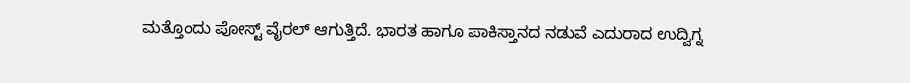ಮತ್ತೊಂದು ಪೋಸ್ಟ್‌ ವೈರಲ್ ಆಗುತ್ತಿದೆ. ಭಾರತ ಹಾಗೂ ಪಾಕಿಸ್ತಾನದ ನಡುವೆ ಎದುರಾದ ಉದ್ವಿಗ್ನ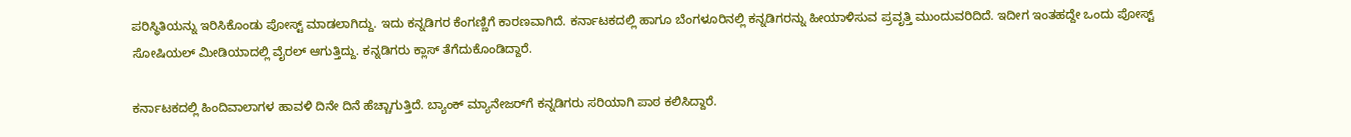ಪರಿಸ್ಥಿತಿಯನ್ನು ಇರಿಸಿಕೊಂಡು ಪೋಸ್ಟ್‌ ಮಾಡಲಾಗಿದ್ದು. ಇದು ಕನ್ನಡಿಗರ ಕೆಂಗಣ್ಣಿಗೆ ಕಾರಣವಾಗಿದೆ. ಕರ್ನಾಟಕದಲ್ಲಿ ಹಾಗೂ ಬೆಂಗಳೂರಿನಲ್ಲಿ ಕನ್ನಡಿಗರನ್ನು ಹೀಯಾಳಿಸುವ ಪ್ರವೃತ್ತಿ ಮುಂದುವರಿದಿದೆ. ಇದೀಗ ಇಂತಹದ್ದೇ ಒಂದು ಪೋಸ್ಟ್‌ ಸೋಷಿಯಲ್‌ ಮೀಡಿಯಾದಲ್ಲಿ ವೈರಲ್ ಆಗುತ್ತಿದ್ದು. ಕನ್ನಡಿಗರು ಕ್ಲಾಸ್‌ ತೆಗೆದುಕೊಂಡಿದ್ದಾರೆ.

ಕರ್ನಾಟಕದಲ್ಲಿ ಹಿಂದಿವಾಲಾಗಳ ಹಾವಳಿ ದಿನೇ ದಿನೆ ಹೆಚ್ಚಾಗುತ್ತಿದೆ. ಬ್ಯಾಂಕ್‌ ಮ್ಯಾನೇಜರ್‌ಗೆ ಕನ್ನಡಿಗರು ಸರಿಯಾಗಿ ಪಾಠ ಕಲಿಸಿದ್ದಾರೆ.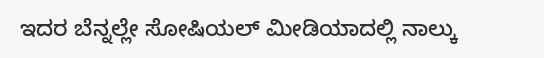ಇದರ ಬೆನ್ನಲ್ಲೇ ಸೋಷಿಯಲ್‌ ಮೀಡಿಯಾದಲ್ಲಿ ನಾಲ್ಕು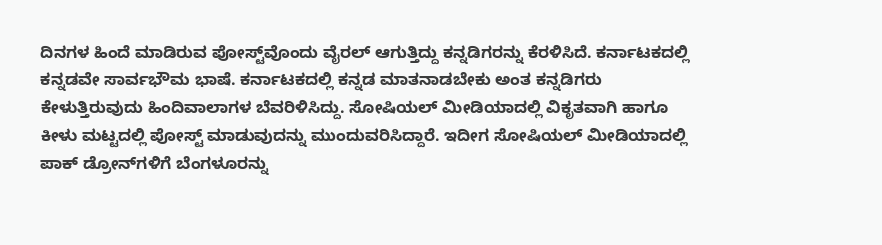ದಿನಗಳ ಹಿಂದೆ ಮಾಡಿರುವ ಪೋಸ್ಟ್‌ವೊಂದು ವೈರಲ್ ಆಗುತ್ತಿದ್ದು ಕನ್ನಡಿಗರನ್ನು ಕೆರಳಿಸಿದೆ. ಕರ್ನಾಟಕದಲ್ಲಿ ಕನ್ನಡವೇ ಸಾರ್ವಭೌಮ ಭಾಷೆ. ಕರ್ನಾಟಕದಲ್ಲಿ ಕನ್ನಡ ಮಾತನಾಡಬೇಕು ಅಂತ ಕನ್ನಡಿಗರು ಕೇಳುತ್ತಿರುವುದು ಹಿಂದಿವಾಲಾಗಳ ಬೆವರಿಳಿಸಿದ್ದು. ಸೋಷಿಯಲ್‌ ಮೀಡಿಯಾದಲ್ಲಿ ವಿಕೃತವಾಗಿ ಹಾಗೂ ಕೀಳು ಮಟ್ಟದಲ್ಲಿ ಪೋಸ್ಟ್‌ ಮಾಡುವುದನ್ನು ಮುಂದುವರಿಸಿದ್ದಾರೆ. ಇದೀಗ ಸೋಷಿಯಲ್‌ ಮೀಡಿಯಾದಲ್ಲಿ ಪಾಕ್‌ ಡ್ರೋನ್‌ಗಳಿಗೆ ಬೆಂಗಳೂರನ್ನು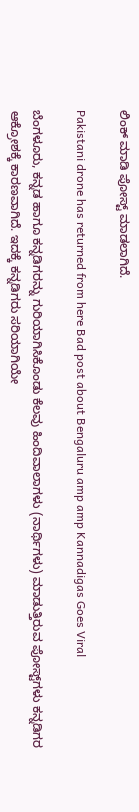ಲಿಂಕ್‌ ಮಾಡಿ ಪೋಸ್ಟ್‌ ಮಾಡಲಾಗಿದೆ.

Pakistani drone has returned from here Bad post about Bengaluru amp amp Kannadigas Goes Viral

ಬೆಂಗಳೂರು, ಕನ್ನಡ ಹಾಗೂ ಕನ್ನಡಿಗರನ್ನು ಗುರಿಯಾಗಿಸಿಕೊಂಡು ಕೆಲವು ಹಿಂದಿವಾಲಾಗಳು (ನಾರ್ಥಿಗಳು) ಮಾಡುತ್ತಿರುವ ಪೋಸ್ಟ್‌ಗಳು ಕನ್ನಡಿಗರ ಆಕ್ರೋಶಕ್ಕೆ ಕಾರಣವಾಗಿದೆ. ಇದಕ್ಕೆ ಕನ್ನಡಿಗರು ಸರಿಯಾಗಿಯೇ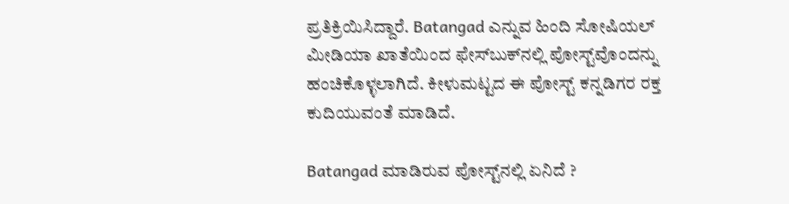ಪ್ರತಿಕ್ರಿಯಿಸಿದ್ದಾರೆ. Batangad ಎನ್ನುವ ಹಿಂದಿ ಸೋಷಿಯಲ್‌ ಮೀಡಿಯಾ ಖಾತೆಯಿಂದ ಫೇಸ್‌ಬುಕ್‌ನಲ್ಲಿ ಪೋಸ್ಟ್‌ವೊಂದನ್ನು ಹಂಚಿಕೊಳ್ಳಲಾಗಿದೆ. ಕೀಳುಮಟ್ಟದ ಈ ಪೋಸ್ಟ್‌ ಕನ್ನಡಿಗರ ರಕ್ತ ಕುದಿಯುವಂತೆ ಮಾಡಿದೆ.

Batangad ಮಾಡಿರುವ ಪೋಸ್ಟ್‌ನಲ್ಲಿ ಏನಿದೆ ?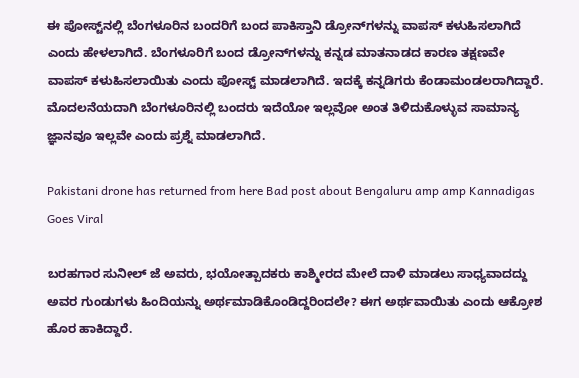ಈ ಪೋಸ್ಟ್‌ನಲ್ಲಿ ಬೆಂಗಳೂರಿನ ಬಂದರಿಗೆ ಬಂದ ಪಾಕಿಸ್ತಾನಿ ಡ್ರೋನ್‌ಗಳನ್ನು ವಾಪಸ್‌ ಕಳುಹಿಸಲಾಗಿದೆ ಎಂದು ಹೇಳಲಾಗಿದೆ. ಬೆಂಗಳೂರಿಗೆ ಬಂದ ಡ್ರೋನ್‌ಗಳನ್ನು ಕನ್ನಡ ಮಾತನಾಡದ ಕಾರಣ ತಕ್ಷಣವೇ ವಾಪಸ್ ಕಳುಹಿಸಲಾಯಿತು ಎಂದು ಪೋಸ್ಟ್‌ ಮಾಡಲಾಗಿದೆ. ಇದಕ್ಕೆ ಕನ್ನಡಿಗರು ಕೆಂಡಾಮಂಡಲರಾಗಿದ್ದಾರೆ. ಮೊದಲನೆಯದಾಗಿ ಬೆಂಗಳೂರಿನಲ್ಲಿ ಬಂದರು ಇದೆಯೋ ಇಲ್ಲವೋ ಅಂತ ತಿಳಿದುಕೊಳ್ಳುವ ಸಾಮಾನ್ಯ ಜ್ಞಾನವೂ ಇಲ್ಲವೇ ಎಂದು ಪ್ರಶ್ನೆ ಮಾಡಲಾಗಿದೆ.

Pakistani drone has returned from here Bad post about Bengaluru amp amp Kannadigas Goes Viral

ಬರಹಗಾರ ಸುನೀಲ್ ಜೆ ಅವರು, ಭಯೋತ್ಪಾದಕರು ಕಾಶ್ಮೀರದ ಮೇಲೆ ದಾಳಿ ಮಾಡಲು ಸಾಧ್ಯವಾದದ್ದು ಅವರ ಗುಂಡುಗಳು ಹಿಂದಿಯನ್ನು ಅರ್ಥಮಾಡಿಕೊಂಡಿದ್ದರಿಂದಲೇ? ಈಗ ಅರ್ಥವಾಯಿತು ಎಂದು ಆಕ್ರೋಶ ಹೊರ ಹಾಕಿದ್ದಾರೆ.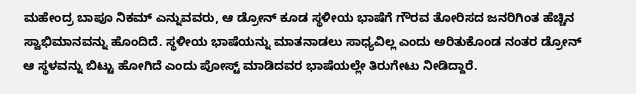ಮಹೇಂದ್ರ ಬಾಪೂ ನಿಕಮ್ ಎನ್ನುವವರು, ಆ ಡ್ರೋನ್ ಕೂಡ ಸ್ಥಳೀಯ ಭಾಷೆಗೆ ಗೌರವ ತೋರಿಸದ ಜನರಿಗಿಂತ ಹೆಚ್ಚಿನ ಸ್ವಾಭಿಮಾನವನ್ನು ಹೊಂದಿದೆ. ಸ್ಥಳೀಯ ಭಾಷೆಯನ್ನು ಮಾತನಾಡಲು ಸಾಧ್ಯವಿಲ್ಲ ಎಂದು ಅರಿತುಕೊಂಡ ನಂತರ ಡ್ರೋನ್ ಆ ಸ್ಥಳವನ್ನು ಬಿಟ್ಟು ಹೋಗಿದೆ ಎಂದು ಪೋಸ್ಟ್‌ ಮಾಡಿದವರ ಭಾಷೆಯಲ್ಲೇ ತಿರುಗೇಟು ನೀಡಿದ್ದಾರೆ.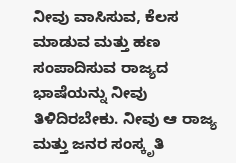ನೀವು ವಾಸಿಸುವ, ಕೆಲಸ ಮಾಡುವ ಮತ್ತು ಹಣ ಸಂಪಾದಿಸುವ ರಾಜ್ಯದ ಭಾಷೆಯನ್ನು ನೀವು ತಿಳಿದಿರಬೇಕು. ನೀವು ಆ ರಾಜ್ಯ ಮತ್ತು ಜನರ ಸಂಸ್ಕೃತಿ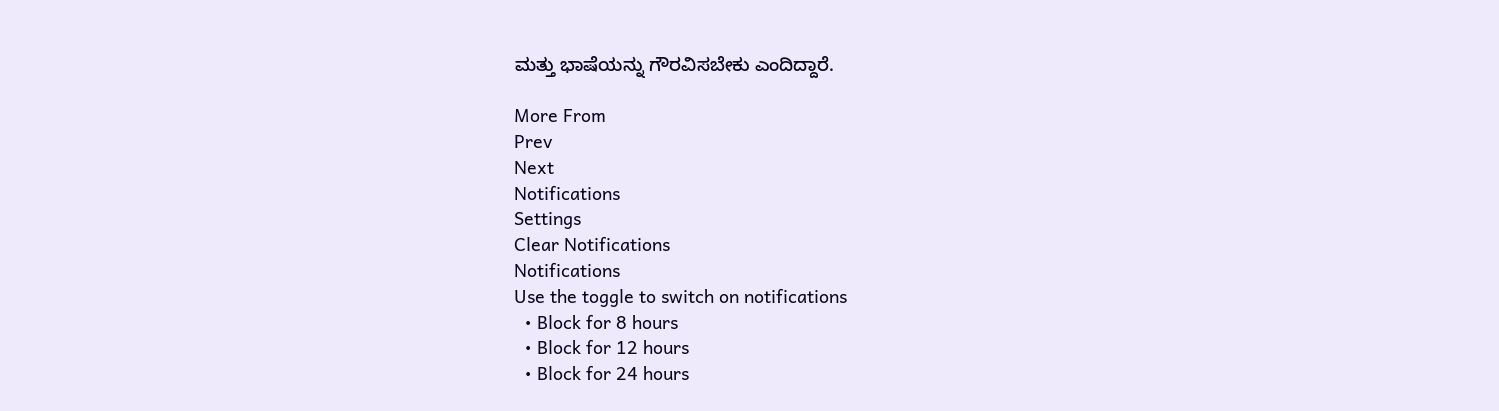ಮತ್ತು ಭಾಷೆಯನ್ನು ಗೌರವಿಸಬೇಕು ಎಂದಿದ್ದಾರೆ.

More From
Prev
Next
Notifications
Settings
Clear Notifications
Notifications
Use the toggle to switch on notifications
  • Block for 8 hours
  • Block for 12 hours
  • Block for 24 hours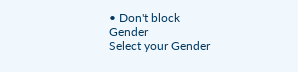• Don't block
Gender
Select your Gender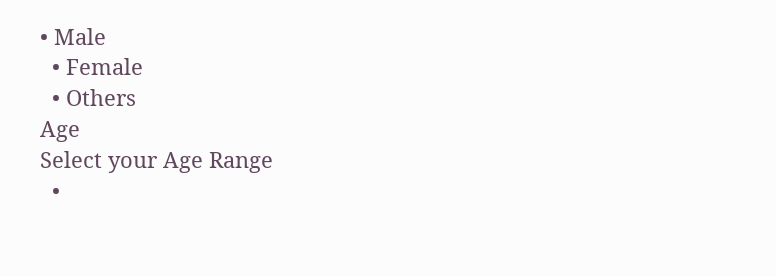• Male
  • Female
  • Others
Age
Select your Age Range
  •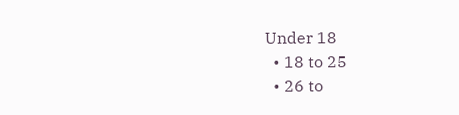Under 18
  • 18 to 25
  • 26 to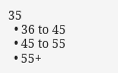35
  • 36 to 45
  • 45 to 55
  • 55+